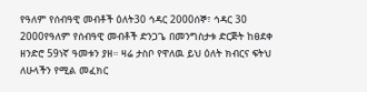የዓለም የሰብዓዊ መብቶች ዕለት30 ኅዳር 2000ሰኞ፣ ኅዳር 30 2000የዓለም የሰብዓዊ መብቶች ድንጋጌ በመንግስታቱ ድርጅት ከፀደቀ ዘንድሮ 59ነኛ ዓመቱን ያዘ። ዛሬ ታስቦ የዋለዉ ይህ ዕለት ክብርና ፍትህ ለሁላችን የሚል መፈክር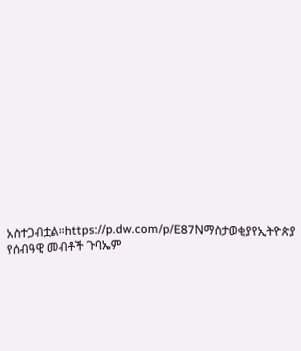አስተጋብቷል።https://p.dw.com/p/E87Nማስታወቂያየኢትዮጵያ የሰብዓዊ መብቶች ጉባኤም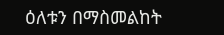ዕለቱን በማስመልከት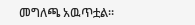መግለጫ አዉጥቷል።